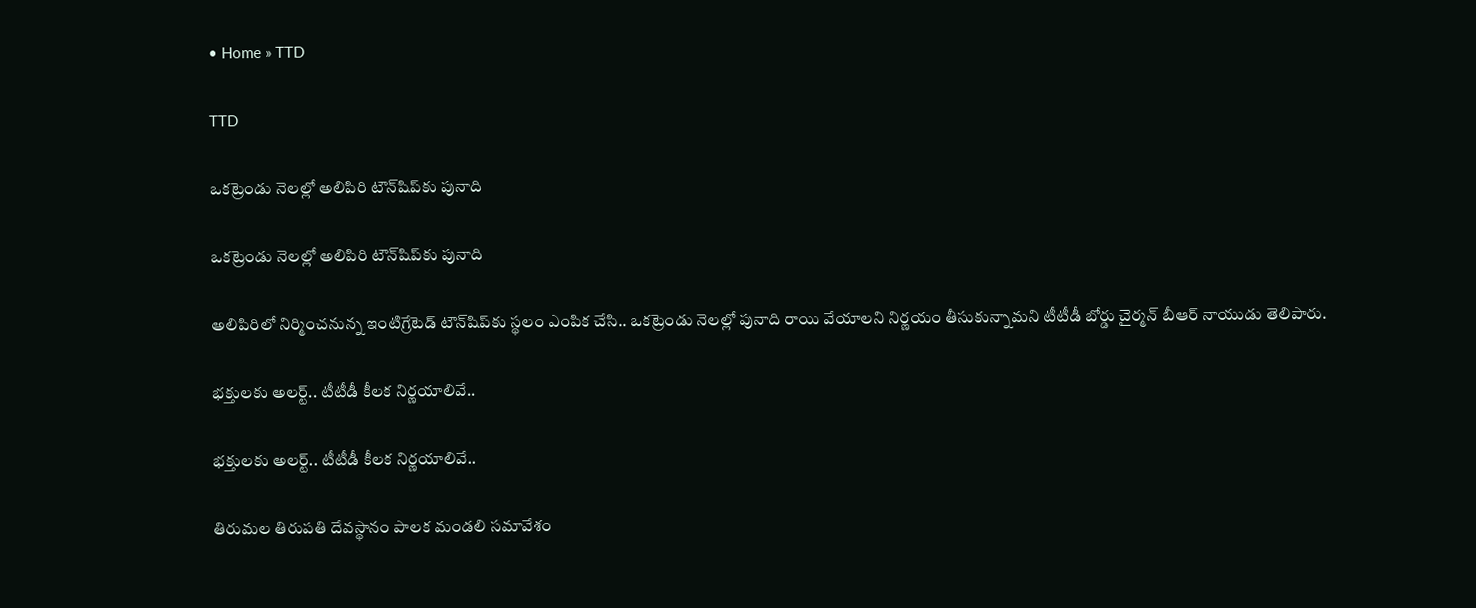• Home » TTD

TTD

ఒకట్రెండు నెలల్లో అలిపిరి టౌన్‌షిప్‌కు పునాది

ఒకట్రెండు నెలల్లో అలిపిరి టౌన్‌షిప్‌కు పునాది

అలిపిరిలో నిర్మించనున్న ఇంటిగ్రేటెడ్‌ టౌన్‌షిప్‌కు స్థలం ఎంపిక చేసి.. ఒకట్రెండు నెలల్లో పునాది రాయి వేయాలని నిర్ణయం తీసుకున్నామని టీటీడీ బోర్డు చైర్మన్‌ బీఆర్‌ నాయుడు తెలిపారు.

భక్తులకు అలర్ట్.. టీటీడీ కీలక నిర్ణయాలివే..

భక్తులకు అలర్ట్.. టీటీడీ కీలక నిర్ణయాలివే..

తిరుమల తిరుపతి దేవస్థానం పాలక మండలి సమావేశం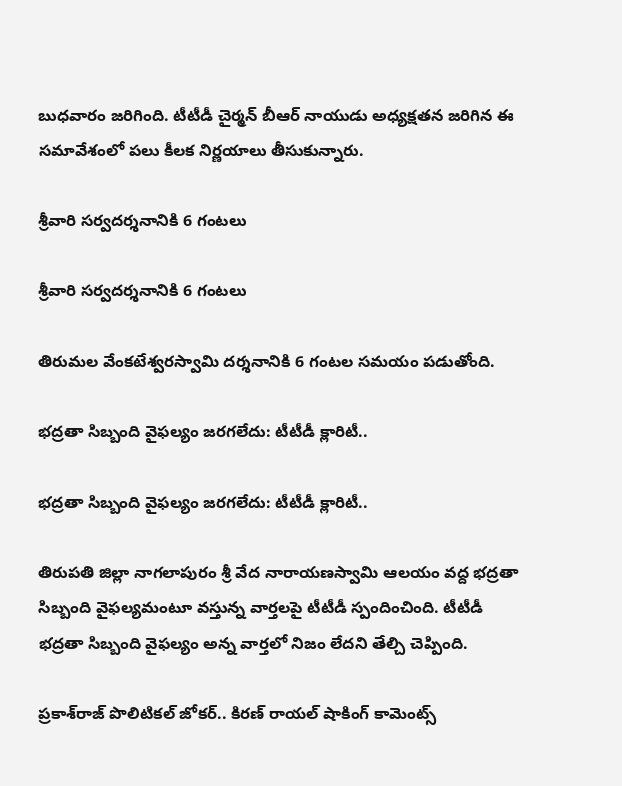బుధవారం జరిగింది. టీటీడీ చైర్మన్ బీఆర్ నాయుడు అధ్యక్షతన జరిగిన ఈ సమావేశంలో పలు కీలక నిర్ణయాలు తీసుకున్నారు.

శ్రీవారి సర్వదర్శనానికి 6 గంటలు

శ్రీవారి సర్వదర్శనానికి 6 గంటలు

తిరుమల వేంకటేశ్వరస్వామి దర్శనానికి 6 గంటల సమయం పడుతోంది.

భద్రతా సిబ్బంది వైఫల్యం జరగలేదు: టీటీడీ క్లారిటీ..

భద్రతా సిబ్బంది వైఫల్యం జరగలేదు: టీటీడీ క్లారిటీ..

తిరుపతి జిల్లా నాగలాపురం శ్రీ వేద నారాయణస్వామి ఆలయం వద్ద భద్రతా సిబ్బంది వైఫల్యమంటూ వస్తున్న వార్తలపై టీటీడీ స్పందించింది. టీటీడీ భద్రతా సిబ్బంది వైఫల్యం అన్న వార్తలో నిజం లేదని తేల్చి చెప్పింది.

ప్రకాశ్‌రాజ్‌ పొలిటికల్ జోకర్.. కిరణ్ రాయల్ షాకింగ్ కామెంట్స్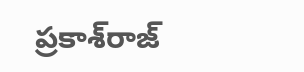ప్రకాశ్‌రాజ్‌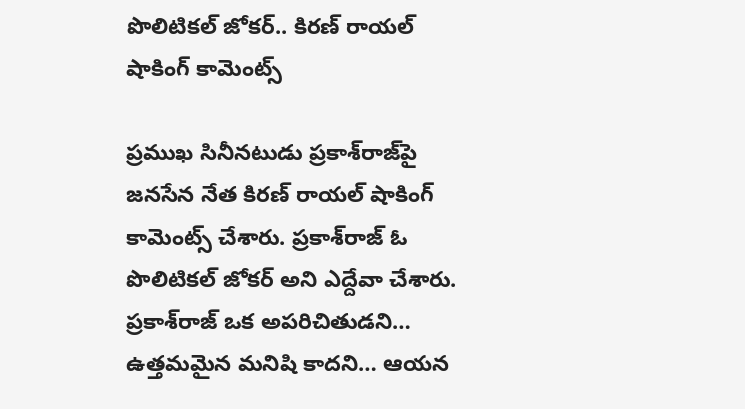పొలిటికల్ జోకర్.. కిరణ్ రాయల్ షాకింగ్ కామెంట్స్

ప్రముఖ సినీనటుడు ప్రకాశ్‌రాజ్‌పై జనసేన నేత కిరణ్ రాయల్ షాకింగ్ కామెంట్స్ చేశారు. ప్రకాశ్‌రాజ్‌ ఓ పొలిటికల్ జోకర్ అని ఎద్దేవా చేశారు. ప్రకాశ్‌రాజ్‌ ఒక అపరిచితుడని… ఉత్తమమైన మనిషి కాదని… ఆయన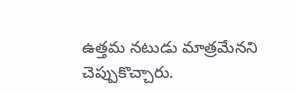ఉత్తమ నటుడు మాత్రమేనని చెప్పుకొచ్చారు.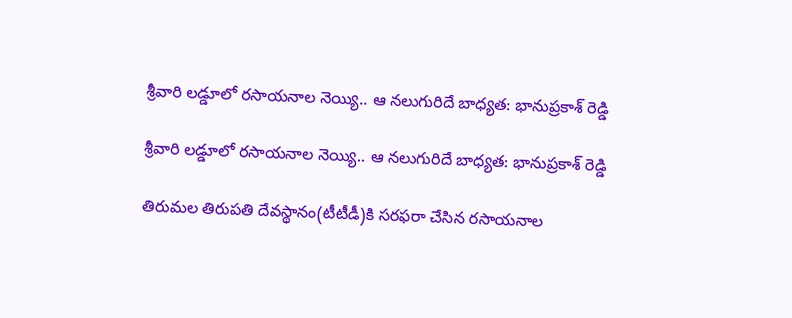శ్రీవారి లడ్డూలో రసాయనాల నెయ్యి.. ఆ నలుగురిదే బాధ్యత: భానుప్రకాశ్ రెడ్డి

శ్రీవారి లడ్డూలో రసాయనాల నెయ్యి.. ఆ నలుగురిదే బాధ్యత: భానుప్రకాశ్ రెడ్డి

తిరుమల తిరుపతి దేవస్థానం(టీటీడీ)కి సరఫరా చేసిన రసాయనాల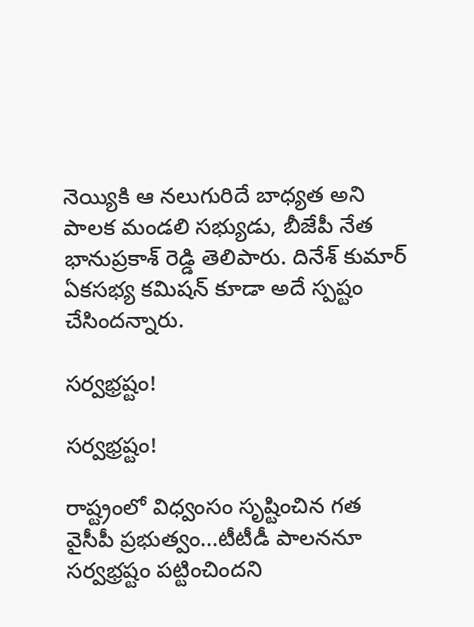నెయ్యికి ఆ నలుగురిదే బాధ్యత అని పాలక మండలి సభ్యుడు, బీజేపీ నేత భానుప్రకాశ్ రెడ్డి తెలిపారు. దినేశ్ కుమార్ ఏకసభ్య కమిషన్ కూడా అదే స్పష్టం చేసిందన్నారు.

సర్వభ్రష్టం!

సర్వభ్రష్టం!

రాష్ట్రంలో విధ్వంసం సృష్టించిన గత వైసీపీ ప్రభుత్వం...టీటీడీ పాలననూ సర్వభ్రష్టం పట్టించిందని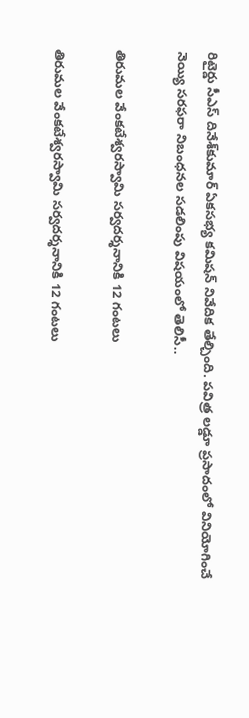రిటైర్డు సీఎస్‌ దినేశ్‌కుమార్‌ ఏకసభ్య కమిషన్‌ నివేదిక తేల్చింది. పవిత్ర లడ్డూ ప్రసాదంలో వినియోగించే నెయ్యి సరఫరా నిబంధనల సడలింపు విషయంలో తెలిసీ..

తిరుమల వేంకటేశ్వరస్వామి సర్వదర్శనానికి 12 గంటలు

తిరుమల వేంకటేశ్వరస్వామి సర్వదర్శనానికి 12 గంటలు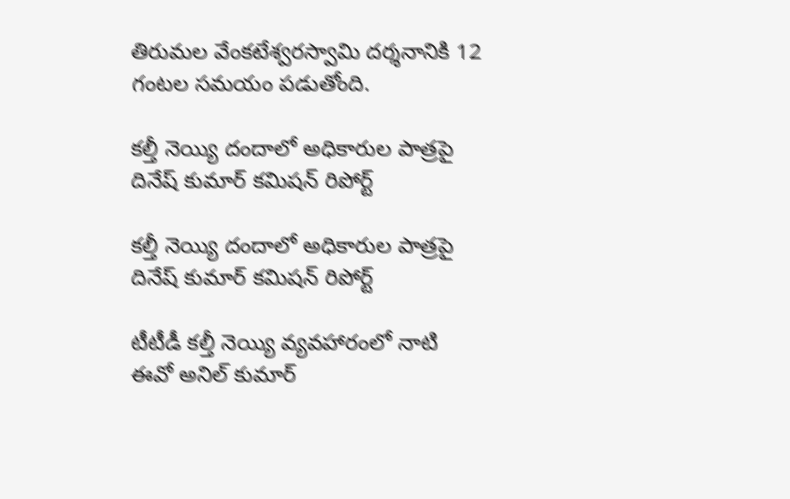తిరుమల వేంకటేశ్వరస్వామి దర్శనానికి 12 గంటల సమయం పడుతోంది.

కల్తీ నెయ్యి దందాలో అధికారుల పాత్రపై దినేష్ కుమార్ కమిషన్ రిపోర్ట్

కల్తీ నెయ్యి దందాలో అధికారుల పాత్రపై దినేష్ కుమార్ కమిషన్ రిపోర్ట్

టీటీడీ కల్తీ నెయ్యి వ్యవహారంలో నాటి ఈవో అనిల్ కుమార్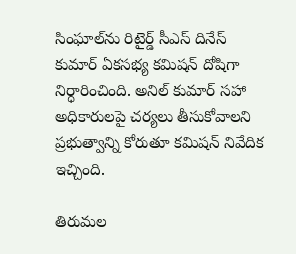సింఘాల్‌ను రిటైర్డ్ సీఎస్ దినేస్ కుమార్ ఏకసభ్య కమిషన్ దోషిగా నిర్ధారించింది. అనిల్ కుమార్ సహా అధికారులపై చర్యలు తీసుకోవాలని ప్రభుత్వాన్ని కోరుతూ కమిషన్ నివేదిక ఇచ్చింది.

తిరుమల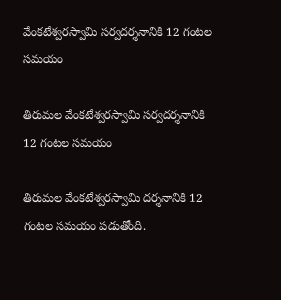వేంకటేశ్వరస్వామి సర్వదర్శనానికి 12 గంటల సమయం

తిరుమల వేంకటేశ్వరస్వామి సర్వదర్శనానికి 12 గంటల సమయం

తిరుమల వేంకటేశ్వరస్వామి దర్శనానికి 12 గంటల సమయం పడుతోంది.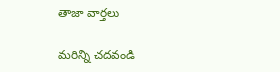తాజా వార్తలు

మరిన్ని చదవండి